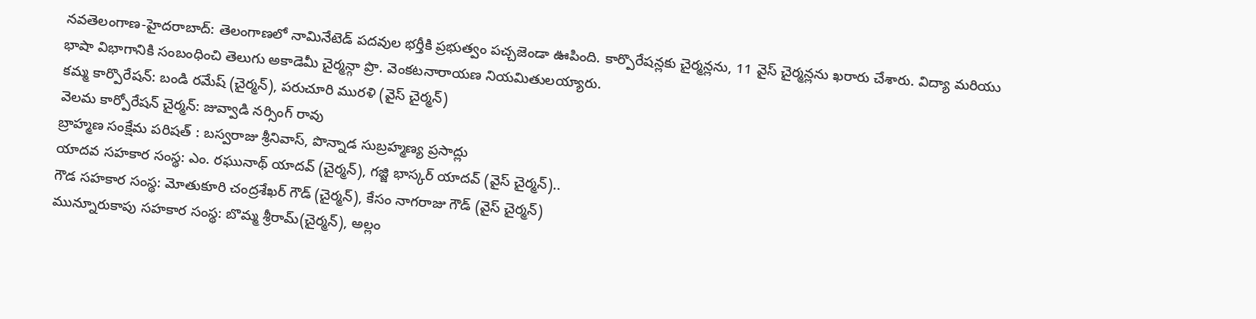నవతెలంగాణ-హైదరాబాద్: తెలంగాణలో నామినేటెడ్ పదవుల భర్తీకి ప్రభుత్వం పచ్చజెండా ఊపింది. కార్పొరేషన్లకు చైర్మన్లను, 11 వైస్ చైర్మన్లను ఖరారు చేశారు. విద్యా మరియు భాషా విభాగానికి సంబంధించి తెలుగు అకాడెమీ చైర్మన్గా ప్రొ. వెంకటనారాయణ నియమితులయ్యారు.
కమ్మ కార్పొరేషన్: బండి రమేష్ (చైర్మన్), పరుచూరి మురళి (వైస్ చైర్మన్)
వెలమ కార్పోరేషన్ చైర్మన్: జువ్వాడి నర్సింగ్ రావు
బ్రాహ్మణ సంక్షేమ పరిషత్ : బస్వరాజు శ్రీనివాస్, పొన్నాడ సుబ్రహ్మణ్య ప్రసాద్లు
యాదవ సహకార సంస్థ: ఎం. రఘునాథ్ యాదవ్ (చైర్మన్), గజ్జి భాస్కర్ యాదవ్ (వైస్ చైర్మన్)..
గౌడ సహకార సంస్థ: మోతుకూరి చంద్రశేఖర్ గౌడ్ (చైర్మన్), కేసం నాగరాజు గౌడ్ (వైస్ చైర్మన్)
మున్నూరుకాపు సహకార సంస్థ: బొమ్మ శ్రీరామ్(చైర్మన్), అల్లం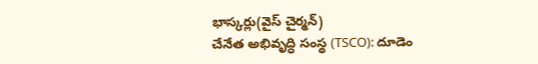భాస్కర్లు(వైస్ చైర్మన్)
చేనేత అభివృద్ధి సంస్థ (TSCO): దూడెం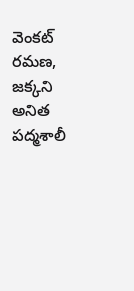వెంకట్ రమణ, జక్కని అనిత
పద్మశాలీ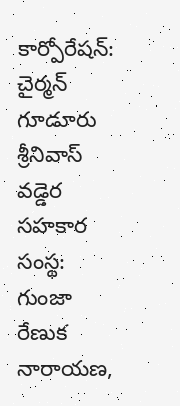కార్పోరేషన్: చైర్మన్ గూడూరు శ్రీనివాస్
వడ్డెర సహకార సంస్థ: గుంజా రేణుక నారాయణ,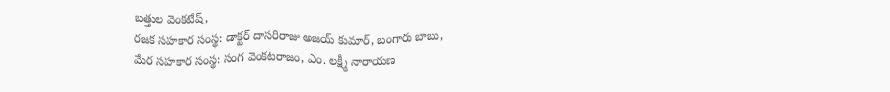బత్తుల వెంకటేష్,
రజక సహకార సంస్థ: డాక్టర్ దాసరిరాజు అజయ్ కుమార్, బంగారు బాబు,
మేర సహకార సంస్థ: సంగ వెంకటరాజం, ఎం. లక్ష్మీ నారాయణ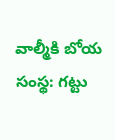వాల్మీకి బోయ సంస్థ: గట్టు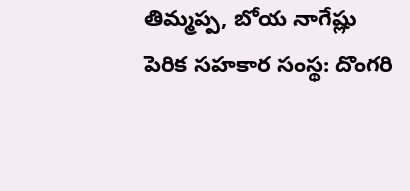తిమ్మప్ప, బోయ నాగేష్లు
పెరిక సహకార సంస్థ: దొంగరి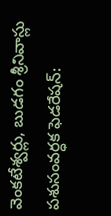వెంకటేశ్వర్లు, బుడగం శ్రీనివాస్లు
పశుసంవర్ధక ఫెడరేషన్: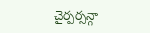చైర్పర్సన్గా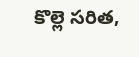కొల్లె సరిత,